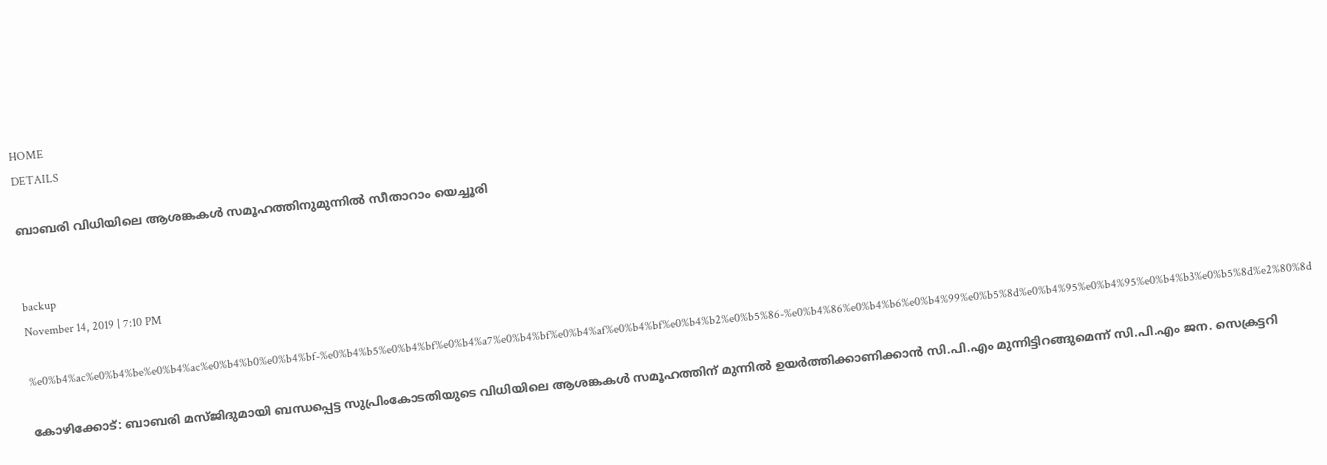HOME
DETAILS

ബാബരി വിധിയിലെ ആശങ്കകള്‍ സമൂഹത്തിനുമുന്നില്‍ സീതാറാം യെച്ചൂരി


backup
November 14, 2019 | 7:10 PM

%e0%b4%ac%e0%b4%be%e0%b4%ac%e0%b4%b0%e0%b4%bf-%e0%b4%b5%e0%b4%bf%e0%b4%a7%e0%b4%bf%e0%b4%af%e0%b4%bf%e0%b4%b2%e0%b5%86-%e0%b4%86%e0%b4%b6%e0%b4%99%e0%b5%8d%e0%b4%95%e0%b4%95%e0%b4%b3%e0%b5%8d%e2%80%8d

കോഴിക്കോട്: ബാബരി മസ്ജിദുമായി ബന്ധപ്പെട്ട സുപ്രിംകോടതിയുടെ വിധിയിലെ ആശങ്കകള്‍ സമൂഹത്തിന് മുന്നില്‍ ഉയര്‍ത്തിക്കാണിക്കാന്‍ സി.പി.എം മുന്നിട്ടിറങ്ങുമെന്ന് സി.പി.എം ജന. സെക്രട്ടറി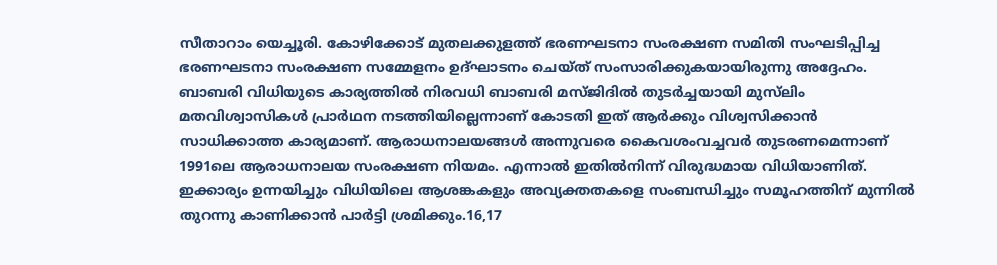സീതാറാം യെച്ചൂരി. കോഴിക്കോട് മുതലക്കുളത്ത് ഭരണഘടനാ സംരക്ഷണ സമിതി സംഘടിപ്പിച്ച ഭരണഘടനാ സംരക്ഷണ സമ്മേളനം ഉദ്ഘാടനം ചെയ്ത് സംസാരിക്കുകയായിരുന്നു അദ്ദേഹം.
ബാബരി വിധിയുടെ കാര്യത്തില്‍ നിരവധി ബാബരി മസ്ജിദില്‍ തുടര്‍ച്ചയായി മുസ്‌ലിം മതവിശ്വാസികള്‍ പ്രാര്‍ഥന നടത്തിയില്ലെന്നാണ് കോടതി ഇത് ആര്‍ക്കും വിശ്വസിക്കാന്‍ സാധിക്കാത്ത കാര്യമാണ്. ആരാധനാലയങ്ങള്‍ അന്നുവരെ കൈവശംവച്ചവര്‍ തുടരണമെന്നാണ് 1991ലെ ആരാധനാലയ സംരക്ഷണ നിയമം. എന്നാല്‍ ഇതില്‍നിന്ന് വിരുദ്ധമായ വിധിയാണിത്. ഇക്കാര്യം ഉന്നയിച്ചും വിധിയിലെ ആശങ്കകളും അവ്യക്തതകളെ സംബന്ധിച്ചും സമൂഹത്തിന് മുന്നില്‍ തുറന്നു കാണിക്കാന്‍ പാര്‍ട്ടി ശ്രമിക്കും.16,17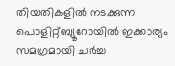തിയതികളില്‍ നടക്കുന്ന പൊളിറ്റ്ബ്യൂറോയില്‍ ഇക്കാര്യം സമഗ്രമായി ചര്‍ച്ച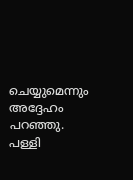ചെയ്യുമെന്നും അദ്ദേഹം പറഞ്ഞു. പള്ളി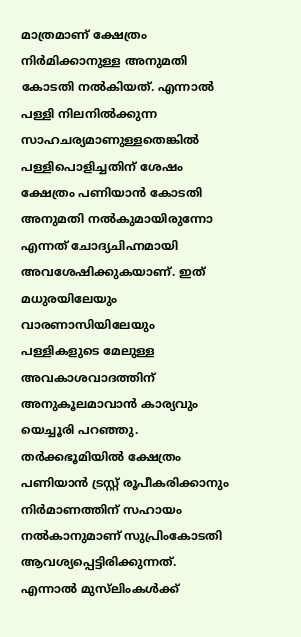മാത്രമാണ് ക്ഷേത്രം നിര്‍മിക്കാനുള്ള അനുമതി കോടതി നല്‍കിയത്. എന്നാല്‍ പള്ളി നിലനില്‍ക്കുന്ന സാഹചര്യമാണുള്ളതെങ്കില്‍ പള്ളിപൊളിച്ചതിന് ശേഷം ക്ഷേത്രം പണിയാന്‍ കോടതി അനുമതി നല്‍കുമായിരുന്നോ എന്നത് ചോദ്യചിഹ്നമായി അവശേഷിക്കുകയാണ്. ഇത് മധുരയിലേയും വാരണാസിയിലേയും പള്ളികളുടെ മേലുള്ള അവകാശവാദത്തിന് അനുകൂലമാവാന്‍ കാര്യവും യെച്ചൂരി പറഞ്ഞു.
തര്‍ക്കഭൂമിയില്‍ ക്ഷേത്രം പണിയാന്‍ ട്രസ്റ്റ് രൂപീകരിക്കാനും നിര്‍മാണത്തിന് സഹായം നല്‍കാനുമാണ് സുപ്രിംകോടതി ആവശ്യപ്പെട്ടിരിക്കുന്നത്. എന്നാല്‍ മുസ്‌ലിംകള്‍ക്ക്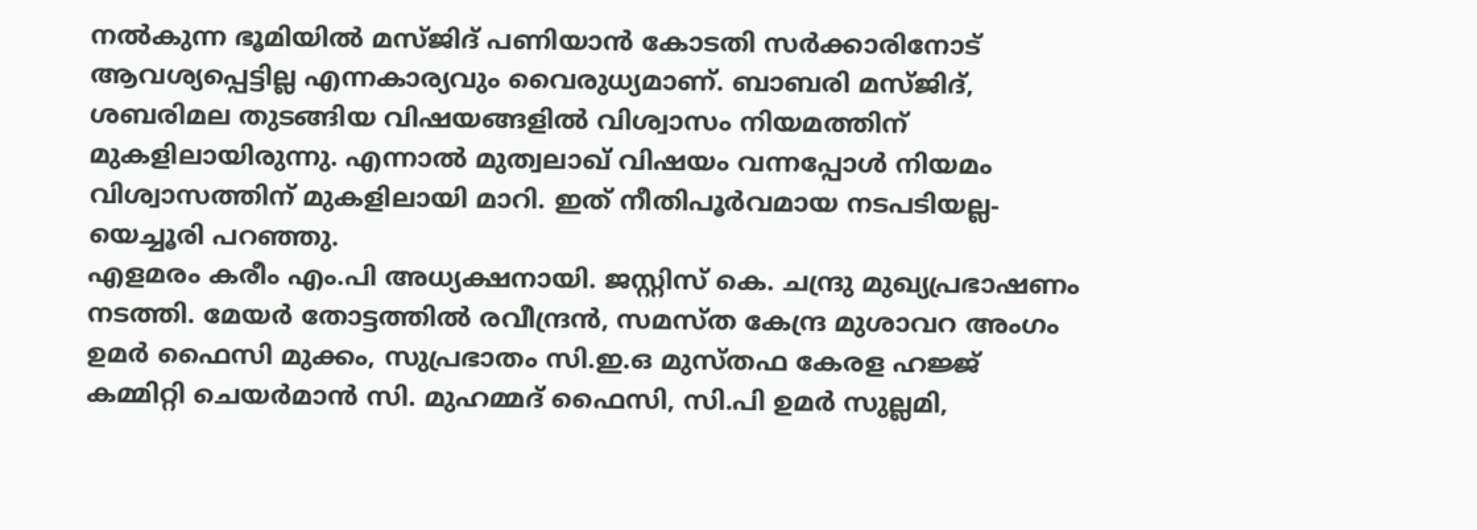നല്‍കുന്ന ഭൂമിയില്‍ മസ്ജിദ് പണിയാന്‍ കോടതി സര്‍ക്കാരിനോട് ആവശ്യപ്പെട്ടില്ല എന്നകാര്യവും വൈരുധ്യമാണ്. ബാബരി മസ്ജിദ്, ശബരിമല തുടങ്ങിയ വിഷയങ്ങളില്‍ വിശ്വാസം നിയമത്തിന് മുകളിലായിരുന്നു. എന്നാല്‍ മുത്വലാഖ് വിഷയം വന്നപ്പോള്‍ നിയമം വിശ്വാസത്തിന് മുകളിലായി മാറി. ഇത് നീതിപൂര്‍വമായ നടപടിയല്ല- യെച്ചൂരി പറഞ്ഞു.
എളമരം കരീം എം.പി അധ്യക്ഷനായി. ജസ്റ്റിസ് കെ. ചന്ദ്രു മുഖ്യപ്രഭാഷണം നടത്തി. മേയര്‍ തോട്ടത്തില്‍ രവീന്ദ്രന്‍, സമസ്ത കേന്ദ്ര മുശാവറ അംഗം ഉമര്‍ ഫൈസി മുക്കം, സുപ്രഭാതം സി.ഇ.ഒ മുസ്തഫ കേരള ഹജ്ജ് കമ്മിറ്റി ചെയര്‍മാന്‍ സി. മുഹമ്മദ് ഫൈസി, സി.പി ഉമര്‍ സുല്ലമി,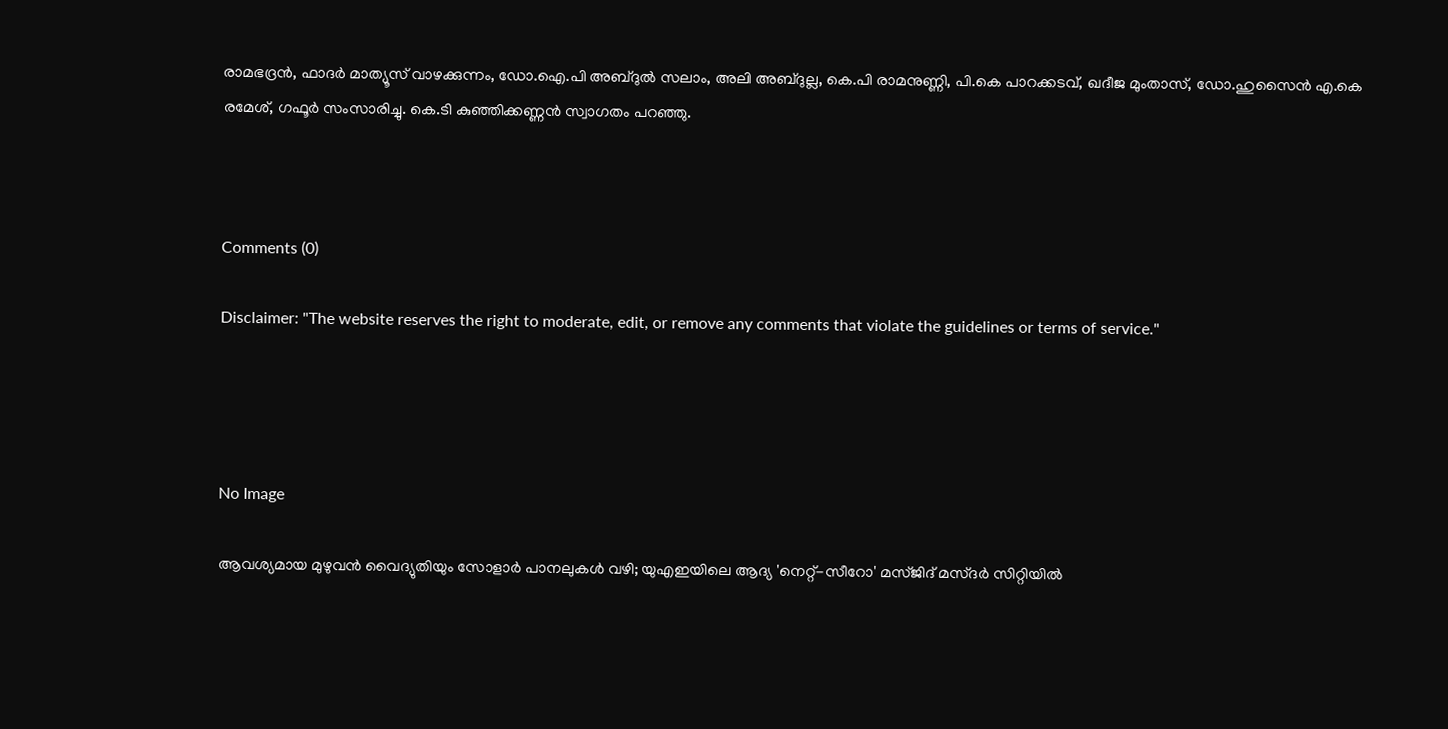രാമഭദ്രന്‍, ഫാദര്‍ മാത്യൂസ് വാഴക്കുന്നം, ഡോ.ഐ.പി അബ്ദുല്‍ സലാം, അലി അബ്ദുല്ല, കെ.പി രാമനുണ്ണി, പി.കെ പാറക്കടവ്, ഖദീജ മുംതാസ്, ഡോ.ഹുസൈന്‍ എ.കെ രമേശ്, ഗഫൂര്‍ സംസാരിച്ചു. കെ.ടി കുഞ്ഞിക്കണ്ണന്‍ സ്വാഗതം പറഞ്ഞു.



Comments (0)

Disclaimer: "The website reserves the right to moderate, edit, or remove any comments that violate the guidelines or terms of service."




No Image

ആവശ്യമായ മുഴുവൻ വൈദ്യുതിയും സോളാർ പാനലുകൾ വഴി; യുഎഇയിലെ ആദ്യ 'നെറ്റ്-സീറോ' മസ്ജിദ് മസ്ദർ സിറ്റിയിൽ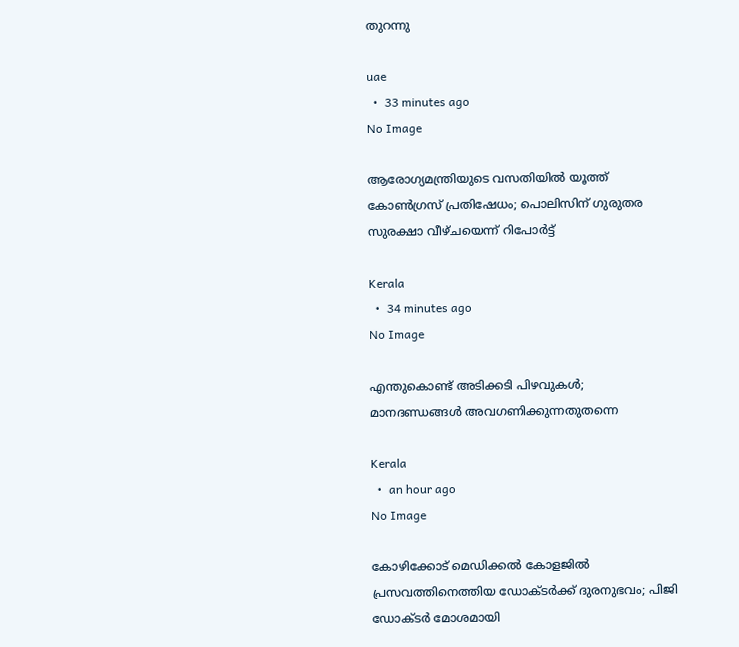തുറന്നു

uae
  •  33 minutes ago
No Image

ആരോഗ്യമന്ത്രിയുടെ വസതിയില്‍ യൂത്ത് കോണ്‍ഗ്രസ് പ്രതിഷേധം; പൊലിസിന് ഗുരുതര സുരക്ഷാ വീഴ്ചയെന്ന് റിപോര്‍ട്ട്

Kerala
  •  34 minutes ago
No Image

എന്തുകൊണ്ട് അടിക്കടി പിഴവുകൾ; മാനദണ്ഡങ്ങൾ അവഗണിക്കുന്നതുതന്നെ

Kerala
  •  an hour ago
No Image

കോഴിക്കോട് മെഡിക്കല്‍ കോളജില്‍ പ്രസവത്തിനെത്തിയ ഡോക്ടര്‍ക്ക് ദുരനുഭവം; പിജി ഡോക്ടര്‍ മോശമായി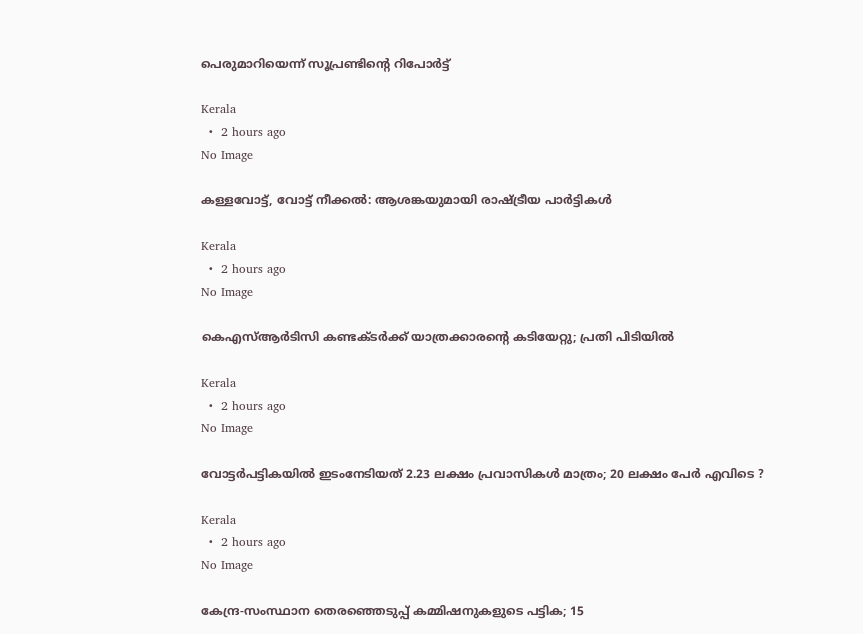പെരുമാറിയെന്ന് സൂപ്രണ്ടിന്റെ റിപോര്‍ട്ട്

Kerala
  •  2 hours ago
No Image

കള്ളവോട്ട്, വോട്ട് നീക്കൽ: ആശങ്കയുമായി രാഷ്ട്രീയ പാർട്ടികൾ

Kerala
  •  2 hours ago
No Image

കെഎസ്ആര്‍ടിസി കണ്ടക്ടര്‍ക്ക് യാത്രക്കാരന്റെ കടിയേറ്റു; പ്രതി പിടിയില്‍

Kerala
  •  2 hours ago
No Image

വോട്ടർപട്ടികയിൽ ഇടംനേടിയത് 2.23 ലക്ഷം പ്രവാസികൾ മാത്രം; 20 ലക്ഷം പേർ എവിടെ ?

Kerala
  •  2 hours ago
No Image

കേന്ദ്ര-സംസ്ഥാന തെരഞ്ഞെടുപ്പ് കമ്മിഷനുകളുടെ പട്ടിക; 15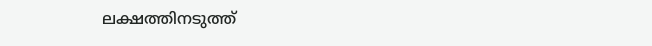ലക്ഷത്തിനടുത്ത്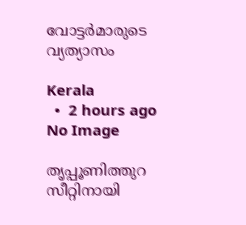വോട്ടര്‍മാരുടെ വ്യത്യാസം

Kerala
  •  2 hours ago
No Image

തൃപ്പൂണിത്തുറ സീറ്റിനായി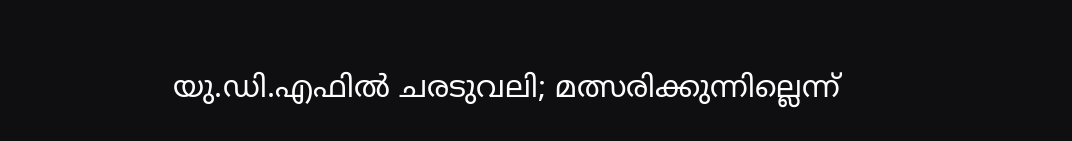യു.ഡി.എഫിൽ ചരടുവലി; മത്സരിക്കുന്നില്ലെന്ന്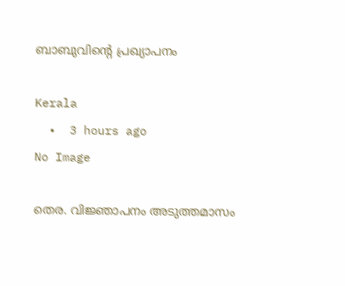ബാബുവിന്റെ പ്രഖ്യാപനം

Kerala
  •  3 hours ago
No Image

തെര. വിജ്ഞാപനം അടുത്തമാസം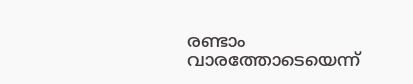രണ്ടാം വാരത്തോടെയെന്ന്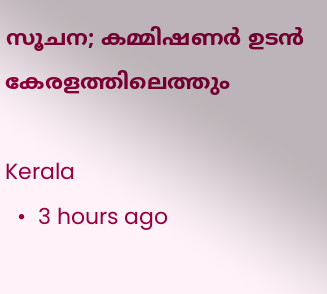സൂചന; കമ്മിഷണര്‍ ഉടൻ കേരളത്തിലെത്തും

Kerala
  •  3 hours ago